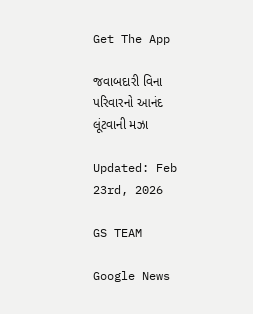Get The App

જવાબદારી વિના પરિવારનો આનંદ લૂંટવાની મઝા

Updated: Feb 23rd, 2026

GS TEAM

Google News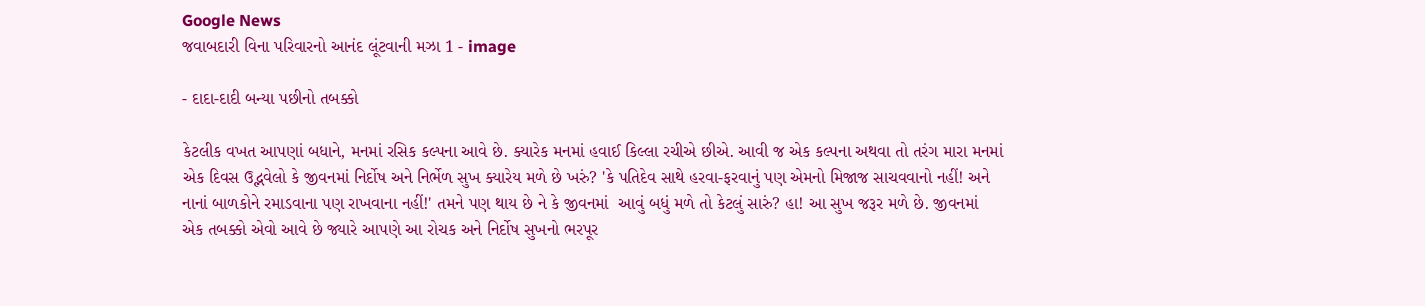Google News
જવાબદારી વિના પરિવારનો આનંદ લૂંટવાની મઝા 1 - image

- દાદા-દાદી બન્યા પછીનો તબક્કો

કેટલીક વખત આપણાં બધાને, મનમાં રસિક કલ્પના આવે છે. ક્યારેક મનમાં હવાઈ કિલ્લા રચીએ છીએ. આવી જ એક કલ્પના અથવા તો તરંગ મારા મનમાં એક દિવસ ઉદ્ભવેલો કે જીવનમાં નિર્દોષ અને નિર્ભેળ સુખ ક્યારેય મળે છે ખરું? 'કે પતિદેવ સાથે હરવા-ફરવાનું પણ એમનો મિજાજ સાચવવાનો નહીં! અને નાનાં બાળકોને રમાડવાના પણ રાખવાના નહીં!' તમને પણ થાય છે ને કે જીવનમાં  આવું બધું મળે તો કેટલું સારું? હા! આ સુખ જરૂર મળે છે. જીવનમાં એક તબક્કો એવો આવે છે જ્યારે આપણે આ રોચક અને નિર્દોષ સુખનો ભરપૂર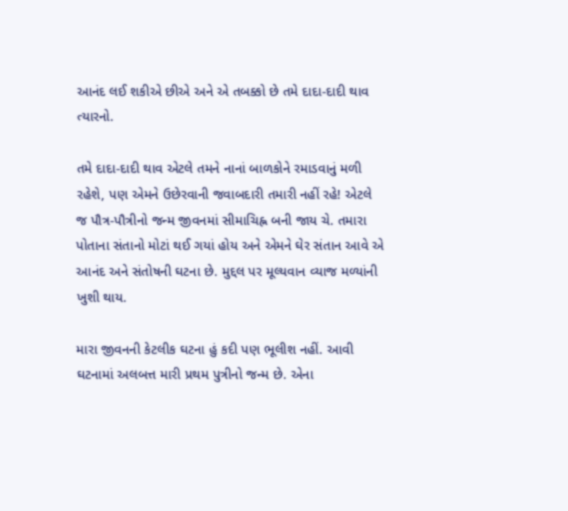આનંદ લઈ શકીએ છીએ અને એ તબક્કો છે તમે દાદા-દાદી થાવ ત્યારનો.

તમે દાદા-દાદી થાવ એટલે તમને નાનાં બાળકોને રમાડવાનું મળી રહેશે, પણ એમને ઉછેરવાની જવાબદારી તમારી નહીં રહે! એટલે જ પૌત્ર-પૌત્રીનો જન્મ જીવનમાં સીમાચિહ્ન બની જાય ચે. તમારા પોતાના સંતાનો મોટાં થઈ ગયાં હોય અને એમને ઘેર સંતાન આવે એ આનંદ અને સંતોષની ઘટના છે. મુદ્દલ પર મૂલ્યવાન વ્યાજ મળ્યાંની ખુશી થાય.

મારા જીવનની કેટલીક ઘટના હું કદી પણ ભૂલીશ નહીં. આવી ઘટનામાં અલબત્ત મારી પ્રથમ પુત્રીનો જન્મ છે. એના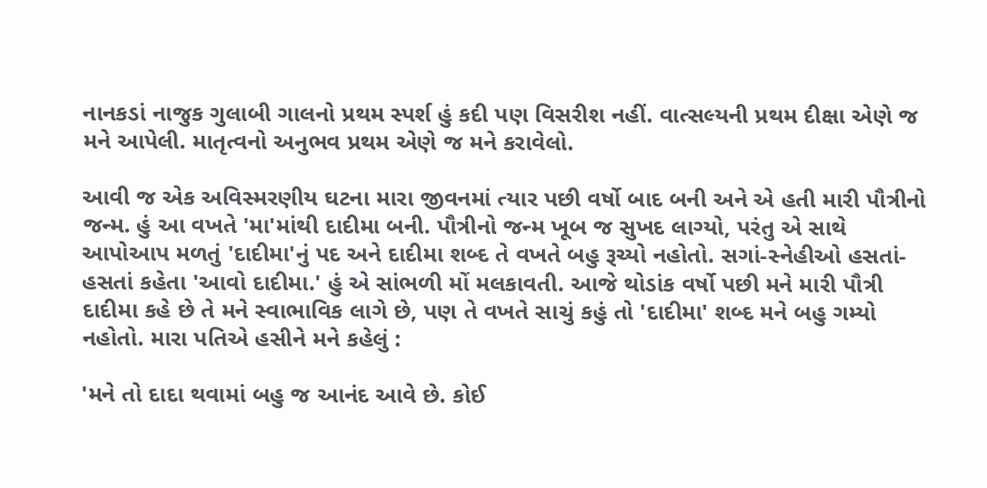નાનકડાં નાજુક ગુલાબી ગાલનો પ્રથમ સ્પર્શ હું કદી પણ વિસરીશ નહીં. વાત્સલ્યની પ્રથમ દીક્ષા એણે જ મને આપેલી. માતૃત્વનો અનુભવ પ્રથમ એણે જ મને કરાવેલો.

આવી જ એક અવિસ્મરણીય ઘટના મારા જીવનમાં ત્યાર પછી વર્ષો બાદ બની અને એ હતી મારી પૌત્રીનો જન્મ. હું આ વખતે 'મા'માંથી દાદીમા બની. પૌત્રીનો જન્મ ખૂબ જ સુખદ લાગ્યો, પરંતુ એ સાથે આપોઆપ મળતું 'દાદીમા'નું પદ અને દાદીમા શબ્દ તે વખતે બહુ રૂચ્યો નહોતો. સગાં-સ્નેહીઓ હસતાં-હસતાં કહેતા 'આવો દાદીમા.' હું એ સાંભળી મોં મલકાવતી. આજે થોડાંક વર્ષો પછી મને મારી પૌત્રી દાદીમા કહે છે તે મને સ્વાભાવિક લાગે છે, પણ તે વખતે સાચું કહું તો 'દાદીમા' શબ્દ મને બહુ ગમ્યો નહોતો. મારા પતિએ હસીને મને કહેલું :

'મને તો દાદા થવામાં બહુ જ આનંદ આવે છે. કોઈ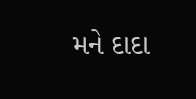મને દાદા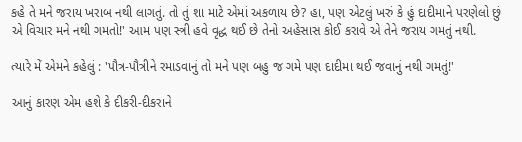કહે તે મને જરાય ખરાબ નથી લાગતું. તો તું શા માટે એમાં અકળાય છે? હા, પણ એટલું ખરું કે હું દાદીમાને પરણેલો છું એ વિચાર મને નથી ગમતો!' આમ પણ સ્ત્રી હવે વૃદ્ધ થઈ છે તેનો અહેસાસ કોઈ કરાવે એ તેને જરાય ગમતું નથી.

ત્યારે મેં એમને કહેલું : 'પૌત્ર-પૌત્રીને રમાડવાનું તો મને પણ બહુ જ ગમે પણ દાદીમા થઈ જવાનું નથી ગમતું!'

આનું કારણ એમ હશે કે દીકરી-દીકરાને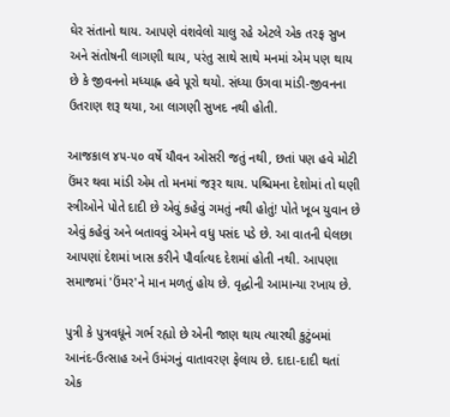ઘેર સંતાનો થાય. આપણે વંશવેલો ચાલુ રહે એટલે એક તરફ સુખ અને સંતોષની લાગણી થાય, પરંતુ સાથે સાથે મનમાં એમ પણ થાય છે કે જીવનનો મધ્યાહ્ન હવે પૂરો થયો. સંધ્યા ઉગવા માંડી-જીવનના ઉતરાણ શરૂ થયા, આ લાગણી સુખદ નથી હોતી.

આજકાલ ૪૫-૫૦ વર્ષે યૌવન ઓસરી જતું નથી, છતાં પણ હવે મોટી ઉંમર થવા માંડી એમ તો મનમાં જરૂર થાય. પશ્ચિમના દેશોમાં તો ઘણી સ્ત્રીઓને પોતે દાદી છે એવું કહેવું ગમતું નથી હોતું! પોતે ખૂબ યુવાન છે એવું કહેવું અને બતાવવું એમને વધુ પસંદ પડે છે. આ વાતની ઘેલછા આપણાં દેશમાં ખાસ કરીને પૌર્વાત્યદ દેશમાં હોતી નથી. આપણા સમાજમાં 'ઉંમર'ને માન મળતું હોય છે. વૃદ્ધોની આમાન્યા રખાય છે.

પુત્રી કે પુત્રવધૂને ગર્ભ રહ્યો છે એની જાણ થાય ત્યારથી કુટુંબમાં આનંદ-ઉત્સાહ અને ઉમંગનું વાતાવરણ ફેલાય છે. દાદા-દાદી થતાં એક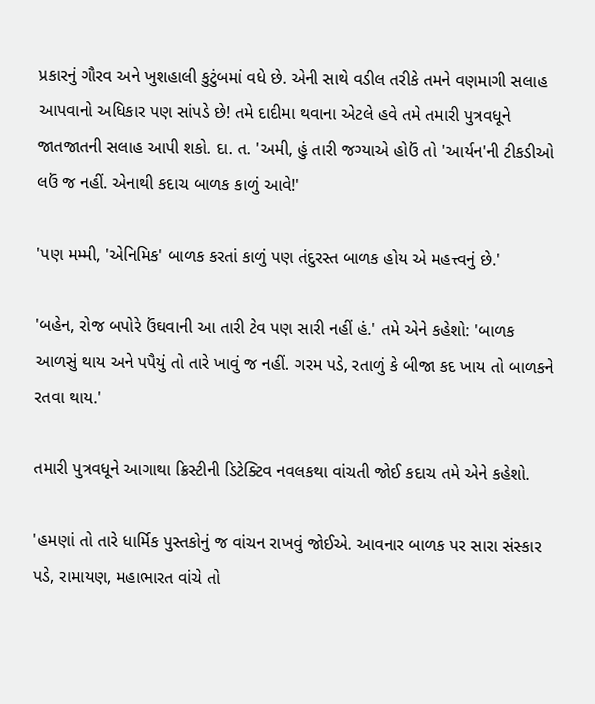પ્રકારનું ગૌરવ અને ખુશહાલી કુટુંબમાં વધે છે. એની સાથે વડીલ તરીકે તમને વણમાગી સલાહ આપવાનો અધિકાર પણ સાંપડે છે! તમે દાદીમા થવાના એટલે હવે તમે તમારી પુત્રવધૂને જાતજાતની સલાહ આપી શકો. દા. ત. 'અમી, હું તારી જગ્યાએ હોઉં તો 'આર્યન'ની ટીકડીઓ લઉં જ નહીં. એનાથી કદાચ બાળક કાળું આવે!'

'પણ મમ્મી, 'એનિમિક' બાળક કરતાં કાળું પણ તંદુરસ્ત બાળક હોય એ મહત્ત્વનું છે.'

'બહેન, રોજ બપોરે ઉંઘવાની આ તારી ટેવ પણ સારી નહીં હં.' તમે એને કહેશો: 'બાળક આળસું થાય અને પપૈયું તો તારે ખાવું જ નહીં. ગરમ પડે, રતાળું કે બીજા કદ ખાય તો બાળકને રતવા થાય.'

તમારી પુત્રવધૂને આગાથા ક્રિસ્ટીની ડિટેક્ટિવ નવલકથા વાંચતી જોઈ કદાચ તમે એને કહેશો.

'હમણાં તો તારે ધાર્મિક પુસ્તકોનું જ વાંચન રાખવું જોઈએ. આવનાર બાળક પર સારા સંસ્કાર પડે, રામાયણ, મહાભારત વાંચે તો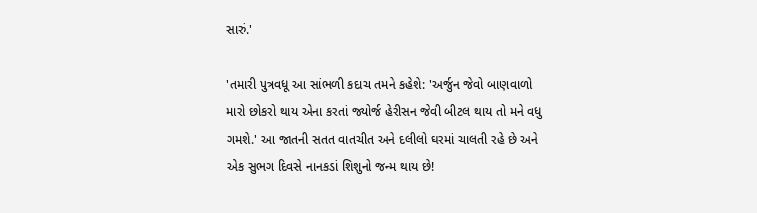સારું.'

'તમારી પુત્રવધૂ આ સાંભળી કદાચ તમને કહેશે: 'અર્જુન જેવો બાણવાળો મારો છોકરો થાય એના કરતાં જ્યોર્જ હેરીસન જેવી બીટલ થાય તો મને વધુ  ગમશે.' આ જાતની સતત વાતચીત અને દલીલો ઘરમાં ચાલતી રહે છે અને એક સુભગ દિવસે નાનકડાં શિશુનો જન્મ થાય છે!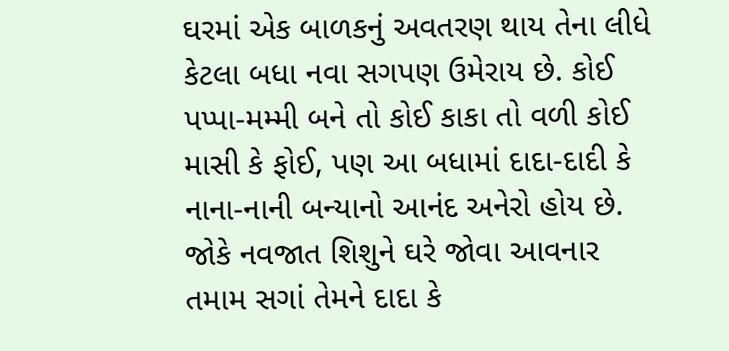ઘરમાં એક બાળકનું અવતરણ થાય તેના લીધે કેટલા બધા નવા સગપણ ઉમેરાય છે. કોઈ પપ્પા-મમ્મી બને તો કોઈ કાકા તો વળી કોઈ માસી કે ફોઈ, પણ આ બધામાં દાદા-દાદી કે નાના-નાની બન્યાનો આનંદ અનેરો હોય છે. જોકે નવજાત શિશુને ઘરે જોવા આવનાર તમામ સગાં તેમને દાદા કે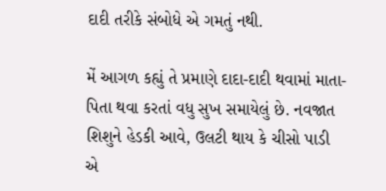દાદી તરીકે સંબોધે એ ગમતું નથી.

મેં આગળ કહ્યું તે પ્રમાણે દાદા-દાદી થવામાં માતા-પિતા થવા કરતાં વધુ સુખ સમાયેલું છે. નવજાત શિશુને હેડકી આવે, ઉલટી થાય કે ચીસો પાડી એ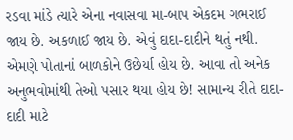રડવા માંડે ત્યારે એના નવાસવા મા-બાપ એકદમ ગભરાઈ જાય છે. અકળાઈ જાય છે. એવું દાદા-દાદીને થતું નથી. એમણે પોતાનાં બાળકોને ઉછેર્યા હોય છે. આવા તો અનેક અનુભવોમાંથી તેઓ પસાર થયા હોય છે! સામાન્ય રીતે દાદા-દાદી માટે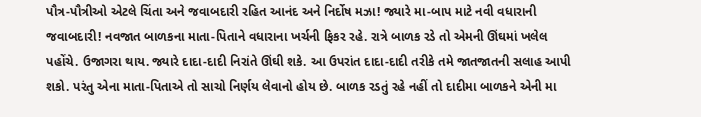પૌત્ર-પૌત્રીઓ એટલે ચિંતા અને જવાબદારી રહિત આનંદ અને નિર્દોષ મઝા! જ્યારે મા-બાપ માટે નવી વધારાની જવાબદારી! નવજાત બાળકના માતા-પિતાને વધારાના ખર્ચની ફિકર રહે. રાત્રે બાળક રડે તો એમની ઊંઘમાં ખલેલ પહોંચે. ઉજાગરા થાય. જ્યારે દાદા-દાદી નિરાંતે ઊંઘી શકે. આ ઉપરાંત દાદા-દાદી તરીકે તમે જાતજાતની સલાહ આપી શકો. પરંતુ એના માતા-પિતાએ તો સાચો નિર્ણય લેવાનો હોય છે. બાળક રડતું રહે નહીં તો દાદીમા બાળકને એની મા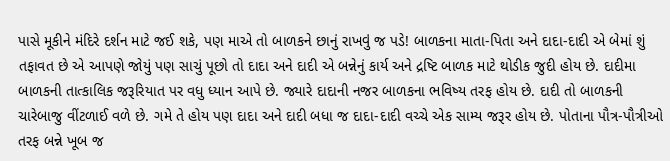પાસે મૂકીને મંદિરે દર્શન માટે જઈ શકે, પણ માએ તો બાળકને છાનું રાખવું જ પડે! બાળકના માતા-પિતા અને દાદા-દાદી એ બેમાં શું તફાવત છે એ આપણે જોયું પણ સાચું પૂછો તો દાદા અને દાદી એ બન્નેનું કાર્ય અને દ્રષ્ટિ બાળક માટે થોડીક જુદી હોય છે. દાદીમા બાળકની તાત્કાલિક જરૂરિયાત પર વધુ ધ્યાન આપે છે. જ્યારે દાદાની નજર બાળકના ભવિષ્ય તરફ હોય છે. દાદી તો બાળકની ચારેબાજુ વીંટળાઈ વળે છે. ગમે તે હોય પણ દાદા અને દાદી બધા જ દાદા-દાદી વચ્ચે એક સામ્ય જરૂર હોય છે. પોતાના પૌત્ર-પૌત્રીઓ તરફ બન્ને ખૂબ જ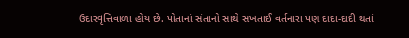ઉદારવૃત્તિવાળા હોય છે. પોતાનાં સંતાનો સાથે સખતાઈ વર્તનારા પણ દાદા-દાદી થતાં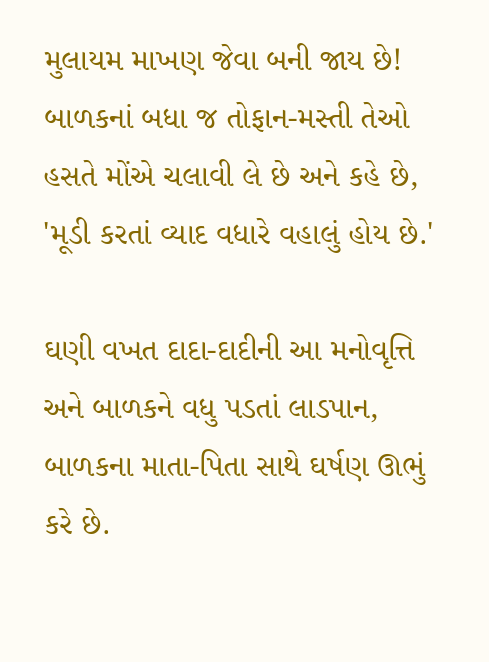મુલાયમ માખણ જેવા બની જાય છે! બાળકનાં બધા જ તોફાન-મસ્તી તેઓ હસતે મોંએ ચલાવી લે છે અને કહે છે, 'મૂડી કરતાં વ્યાદ વધારે વહાલું હોય છે.'

ઘણી વખત દાદા-દાદીની આ મનોવૃત્તિ અને બાળકને વધુ પડતાં લાડપાન, બાળકના માતા-પિતા સાથે ઘર્ષણ ઊભું કરે છે.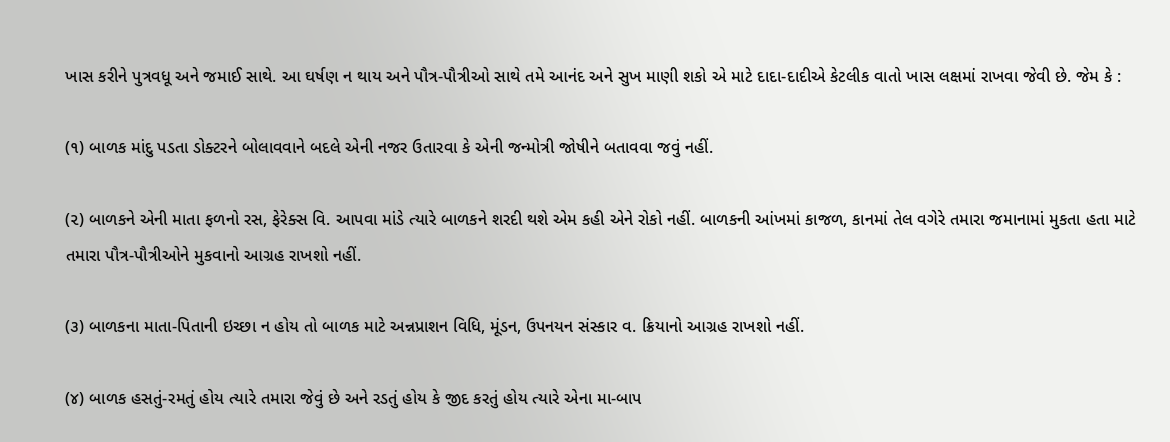ખાસ કરીને પુત્રવધૂ અને જમાઈ સાથે. આ ઘર્ષણ ન થાય અને પૌત્ર-પૌત્રીઓ સાથે તમે આનંદ અને સુખ માણી શકો એ માટે દાદા-દાદીએ કેટલીક વાતો ખાસ લક્ષમાં રાખવા જેવી છે. જેમ કે :

(૧) બાળક માંદુ પડતા ડોક્ટરને બોલાવવાને બદલે એની નજર ઉતારવા કે એની જન્મોત્રી જોષીને બતાવવા જવું નહીં.

(૨) બાળકને એની માતા ફળનો રસ, ફેરેક્સ વિ. આપવા માંડે ત્યારે બાળકને શરદી થશે એમ કહી એને રોકો નહીં. બાળકની આંખમાં કાજળ, કાનમાં તેલ વગેરે તમારા જમાનામાં મુકતા હતા માટે તમારા પૌત્ર-પૌત્રીઓને મુકવાનો આગ્રહ રાખશો નહીં.

(૩) બાળકના માતા-પિતાની ઇચ્છા ન હોય તો બાળક માટે અન્નપ્રાશન વિધિ, મૂંડન, ઉપનયન સંસ્કાર વ. ક્રિયાનો આગ્રહ રાખશો નહીં.

(૪) બાળક હસતું-રમતું હોય ત્યારે તમારા જેવું છે અને રડતું હોય કે જીદ કરતું હોય ત્યારે એના મા-બાપ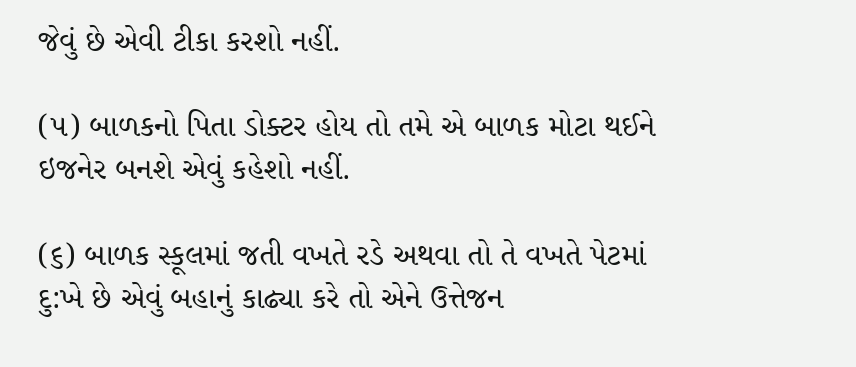જેવું છે એવી ટીકા કરશો નહીં.

(૫) બાળકનો પિતા ડોક્ટર હોય તો તમે એ બાળક મોટા થઈને ઇજનેર બનશે એવું કહેશો નહીં.

(૬) બાળક સ્કૂલમાં જતી વખતે રડે અથવા તો તે વખતે પેટમાં દુ:ખે છે એવું બહાનું કાઢ્યા કરે તો એને ઉત્તેજન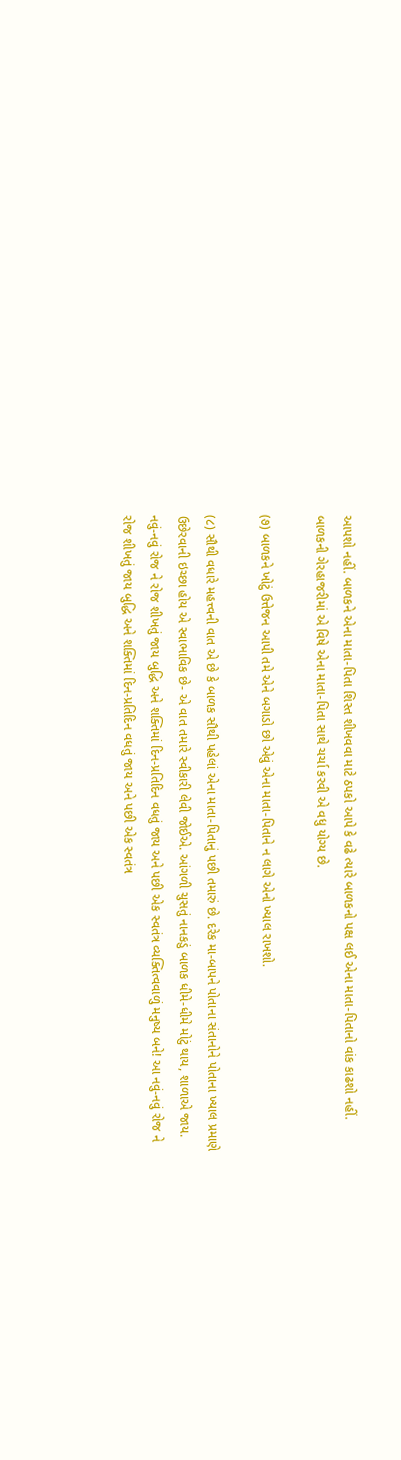આપશો નહીં. બાળકને એના માતા-પિતા શિસ્ત શીખવવા માટે ઠપકો આપે કે વઢે ત્યારે બાળકનો પક્ષ લઈ એના માતા-પિતાનો વાંક કાઢશો નહીં. બાળકની ગેરહાજરીમાં એ વિષે એના માતા-પિતા સાથે ચર્ચા કરવી એ વધુ યોગ્ય છે.

(૭) બાળકને ખોટું ઉત્તેજન આપી તમે એને બગાડો છો એવું એના માતા-પિતાને ન લાગે એનો ખ્યાલ રાખશો.

(૮) સૌથી વધારે મહત્ત્વની વાત એ છે કે બાળક સૌથી પહેલાં એના માતા-પિતાનું પછી તમારું છે. દરેક મા-બાપને પોતાના સંતાનોને પોતાના ખ્યાલ પ્રમાણે ઉછેરવાની ઇચ્છા હોય એ સ્વાભાવિક છે- એ વાત તમારે સ્વીકારી લેવી જોઈએ. આંગળી ચુસતું નાનકડું બાળક ધીમે-ધીમે મોટું થાય, શાળાએ જાય. નવું-નવું રોજ ને રોજ શીખતું જાય બુદ્ધિ અને શક્તિમાં દિન-પ્રતિદિન વધતું જાય અને પછી એક સ્વતંત્ર વ્યક્તિત્વવાળું મનુષ્ય બને! આ નવું-નવું રોજ ને રોજ શીખતું જાય બુદ્ધિ અને શક્તિમાં દિન-પ્રતિદિન વધતું જાય અને પછી એક સ્વતંત્ર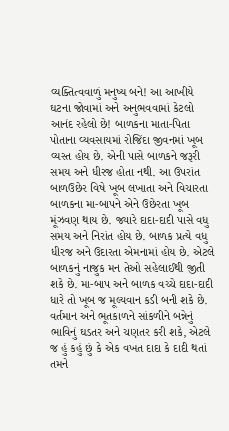વ્યક્તિત્વવાળું મનુષ્ય બને! આ આખીયે ઘટના જોવામાં અને અનુભવવામાં કેટલો આનંદ રહેલો છે! બાળકના માતા-પિતા પોતાના વ્યવસાયમાં રોજિંદા જીવનમાં ખૂબ વ્યસ્ત હોય છે. એની પાસે બાળકને જરૂરી સમય અને ધીરજ હોતા નથી. આ ઉપરાંત બાળઉછેર વિષે ખૂબ લખાતા અને વિચારતા બાળકના મા-બાપને એને ઉછેરતા ખૂબ મૂંઝવણ થાય છે. જ્યારે દાદા-દાદી પાસે વધુ સમય અને નિરાંત હોય છે. બાળક પ્રત્યે વધુ ધીરજ અને ઉદારતા એમનામાં હોય છે. એટલે બાળકનું નાજુક મન તેઓ સહેલાઈથી જીતી શકે છે. મા-બાપ અને બાળક વચ્ચે દાદા-દાદી ધારે તો ખૂબ જ મૂલ્યવાન કડી બની શકે છે. વર્તમાન અને ભૂતકાળને સાંકળીને બન્નેનું ભાવિનું ઘડતર અને ચણતર કરી શકે, એટલે જ હું કહું છું કે એક વખત દાદા કે દાદી થતાં તમને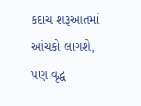કદાચ શરૂઆતમાં આંચકો લાગશે, પણ વૃદ્ધ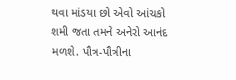થવા માંડયા છો એવો આંચકો શમી જતા તમને અનેરો આનંદ મળશે. પૌત્ર-પૌત્રીના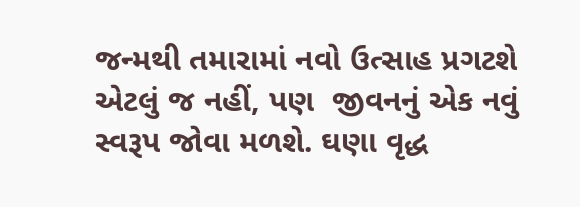જન્મથી તમારામાં નવો ઉત્સાહ પ્રગટશે એટલું જ નહીં, પણ  જીવનનું એક નવું સ્વરૂપ જોવા મળશે. ઘણા વૃદ્ધ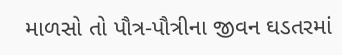માળસો તો પૌત્ર-પૌત્રીના જીવન ઘડતરમાં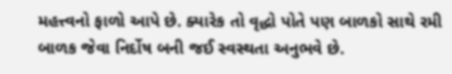મહત્ત્વનો ફાળો આપે છે. ક્યારેક તો વૃદ્ધો પોતે પણ બાળકો સાથે રમી બાળક જેવા નિર્દોષ બની જઈ સ્વસ્થતા અનુભવે છે.